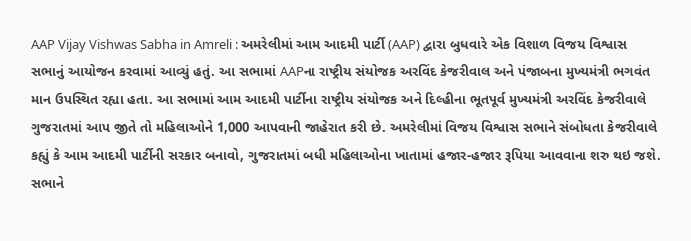AAP Vijay Vishwas Sabha in Amreli : અમરેલીમાં આમ આદમી પાર્ટી (AAP) દ્વારા બુધવારે એક વિશાળ વિજય વિશ્વાસ સભાનું આયોજન કરવામાં આવ્યું હતું. આ સભામાં AAPના રાષ્ટ્રીય સંયોજક અરવિંદ કેજરીવાલ અને પંજાબના મુખ્યમંત્રી ભગવંત માન ઉપસ્થિત રહ્યા હતા. આ સભામાં આમ આદમી પાર્ટીના રાષ્ટ્રીય સંયોજક અને દિલ્હીના ભૂતપૂર્વ મુખ્યમંત્રી અરવિંદ કેજરીવાલે ગુજરાતમાં આપ જીતે તો મહિલાઓને 1,000 આપવાની જાહેરાત કરી છે. અમરેલીમાં વિજય વિશ્વાસ સભાને સંબોધતા કેજરીવાલે કહ્યું કે આમ આદમી પાર્ટીની સરકાર બનાવો, ગુજરાતમાં બધી મહિલાઓના ખાતામાં હજાર-હજાર રૂપિયા આવવાના શરુ થઇ જશે.
સભાને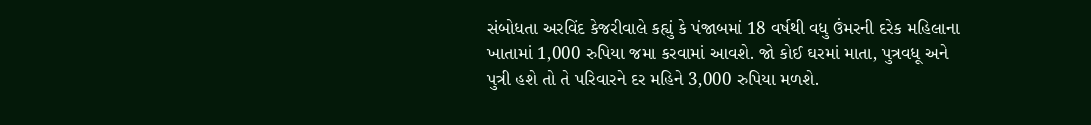સંબોધતા અરવિંદ કેજરીવાલે કહ્યું કે પંજાબમાં 18 વર્ષથી વધુ ઉંમરની દરેક મહિલાના ખાતામાં 1,000 રુપિયા જમા કરવામાં આવશે. જો કોઈ ઘરમાં માતા, પુત્રવધૂ અને પુત્રી હશે તો તે પરિવારને દર મહિને 3,000 રુપિયા મળશે.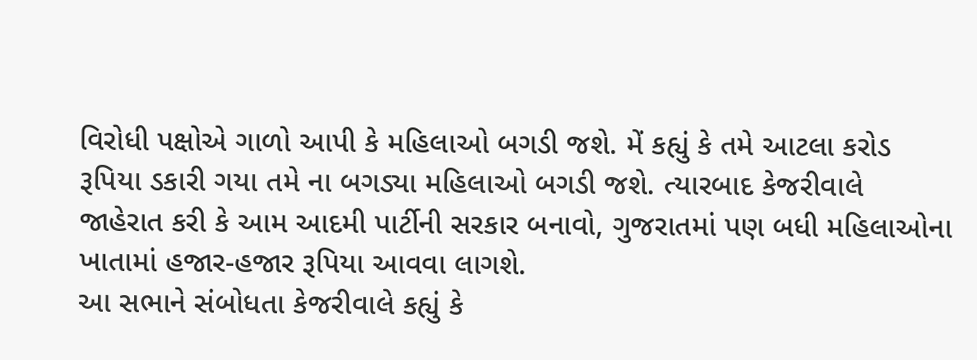વિરોધી પક્ષોએ ગાળો આપી કે મહિલાઓ બગડી જશે. મેં કહ્યું કે તમે આટલા કરોડ રૂપિયા ડકારી ગયા તમે ના બગડ્યા મહિલાઓ બગડી જશે. ત્યારબાદ કેજરીવાલે જાહેરાત કરી કે આમ આદમી પાર્ટીની સરકાર બનાવો, ગુજરાતમાં પણ બધી મહિલાઓના ખાતામાં હજાર-હજાર રૂપિયા આવવા લાગશે.
આ સભાને સંબોધતા કેજરીવાલે કહ્યું કે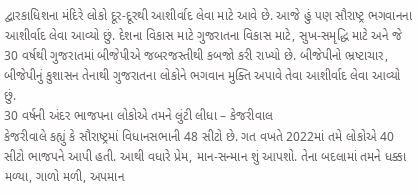દ્વારકાધિશના મંદિરે લોકો દૂર-દૂરથી આશીર્વાદ લેવા માટે આવે છે. આજે હું પણ સૌરાષ્ટ્ર ભગવાનના આશીર્વાદ લેવા આવ્યો છું. દેશના વિકાસ માટે ગુજરાતના વિકાસ માટે, સુખ-સમૃદ્ધિ માટે અને જે 30 વર્ષથી ગુજરાતમાં બીજેપીએ જબરજસ્તીથી કબજો કરી રાખ્યો છે. બીજેપીનો ભ્રષ્ટાચાર, બીજેપીનું કુશાસન તેનાથી ગુજરાતના લોકોને ભગવાન મુક્તિ અપાવે તેવા આશીર્વાદ લેવા આવ્યો છું.
30 વર્ષની અંદર ભાજપના લોકોએ તમને લુંટી લીધા – કેજરીવાલ
કેજરીવાલે કહ્યું કે સૌરાષ્ટ્રમાં વિધાનસભાની 48 સીટો છે. ગત વખતે 2022માં તમે લોકોએ 40 સીટો ભાજપને આપી હતી. આથી વધારે પ્રેમ, માન-સન્માન શું આપશો. તેના બદલામાં તમને ધક્કા મળ્યા, ગાળો મળી, અપમાન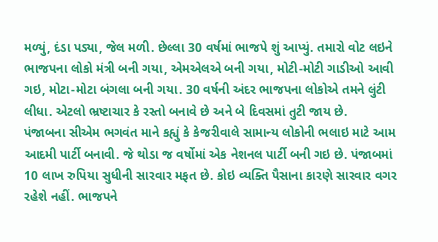મળ્યું, દંડા પડ્યા, જેલ મળી. છેલ્લા 30 વર્ષમાં ભાજપે શું આપ્યું. તમારો વોટ લઇને ભાજપના લોકો મંત્રી બની ગયા, એમએલએ બની ગયા, મોટી-મોટી ગાડીઓ આવી ગઇ, મોટા-મોટા બંગલા બની ગયા. 30 વર્ષની અંદર ભાજપના લોકોએ તમને લુંટી લીધા. એટલો ભ્રષ્ટાચાર કે રસ્તો બનાવે છે અને બે દિવસમાં તુટી જાય છે.
પંજાબના સીએમ ભગવંત માને કહ્યું કે કેજરીવાલે સામાન્ય લોકોની ભલાઇ માટે આમ આદમી પાર્ટી બનાવી. જે થોડા જ વર્ષોમાં એક નેશનલ પાર્ટી બની ગઇ છે. પંજાબમાં 10 લાખ રુપિયા સુધીની સારવાર મફત છે. કોઇ વ્યક્તિ પૈસાના કારણે સારવાર વગર રહેશે નહીં. ભાજપને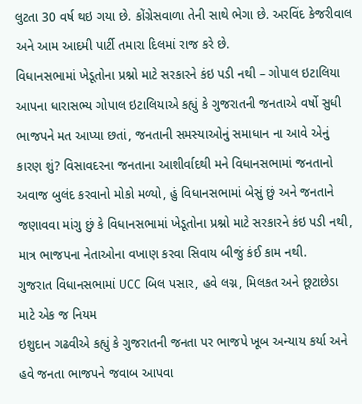લુટતા 30 વર્ષ થઇ ગયા છે. કોંગ્રેસવાળા તેની સાથે ભેગા છે. અરવિંદ કેજરીવાલ અને આમ આદમી પાર્ટી તમારા દિલમાં રાજ કરે છે.
વિધાનસભામાં ખેડૂતોના પ્રશ્નો માટે સરકારને કંઇ પડી નથી – ગોપાલ ઇટાલિયા
આપના ધારાસભ્ય ગોપાલ ઇટાલિયાએ કહ્યું કે ગુજરાતની જનતાએ વર્ષો સુધી ભાજપને મત આપ્યા છતાં, જનતાની સમસ્યાઓનું સમાધાન ના આવે એનું કારણ શું? વિસાવદરના જનતાના આશીર્વાદથી મને વિધાનસભામાં જનતાનો અવાજ બુલંદ કરવાનો મોકો મળ્યો, હું વિધાનસભામાં બેસું છું અને જનતાને જણાવવા માંગુ છું કે વિધાનસભામાં ખેડૂતોના પ્રશ્નો માટે સરકારને કંઇ પડી નથી, માત્ર ભાજપના નેતાઓના વખાણ કરવા સિવાય બીજું કંઈ કામ નથી.
ગુજરાત વિધાનસભામાં UCC બિલ પસાર, હવે લગ્ન, મિલકત અને છૂટાછેડા માટે એક જ નિયમ
ઇશુદાન ગઢવીએ કહ્યું કે ગુજરાતની જનતા પર ભાજપે ખૂબ અન્યાય કર્યા અને હવે જનતા ભાજપને જવાબ આપવા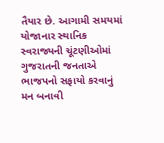તૈયાર છે. આગામી સમયમાં યોજાનાર સ્થાનિક સ્વરાજ્યની ચૂંટણીઓમાં ગુજરાતની જનતાએ ભાજપનો સફાયો કરવાનું મન બનાવી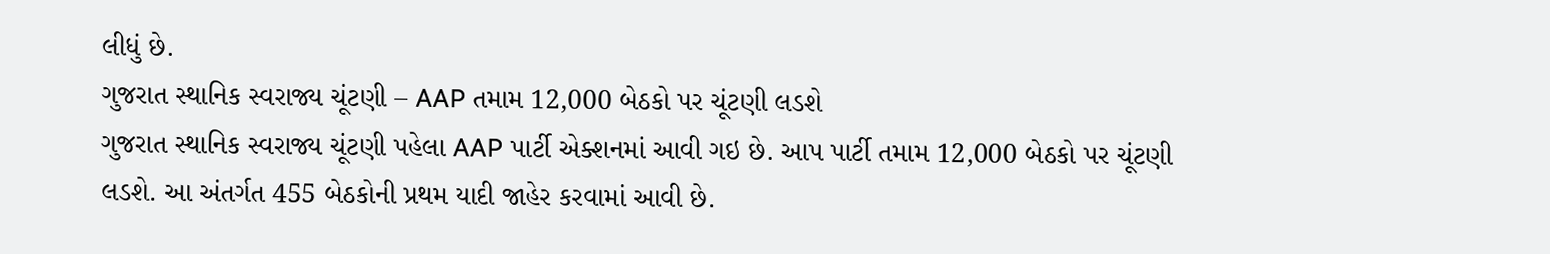લીધું છે.
ગુજરાત સ્થાનિક સ્વરાજ્ય ચૂંટણી – AAP તમામ 12,000 બેઠકો પર ચૂંટણી લડશે
ગુજરાત સ્થાનિક સ્વરાજ્ય ચૂંટણી પહેલા AAP પાર્ટી એક્શનમાં આવી ગઇ છે. આપ પાર્ટી તમામ 12,000 બેઠકો પર ચૂંટણી લડશે. આ અંતર્ગત 455 બેઠકોની પ્રથમ યાદી જાહેર કરવામાં આવી છે.